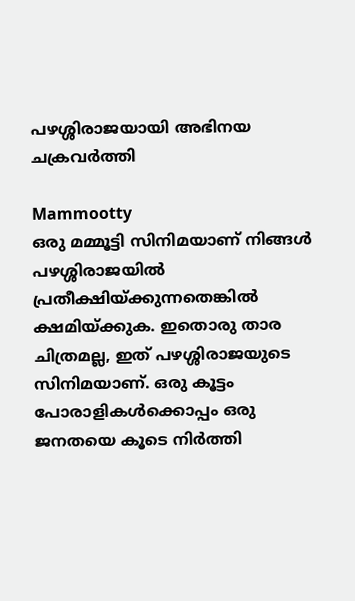പഴശ്ശിരാജയായി അഭിനയ ചക്രവര്‍ത്തി

Mammootty
ഒരു മമ്മൂട്ടി സിനിമയാണ്‌ നിങ്ങള്‍ പഴശ്ശിരാജയില്‍ പ്രതീക്ഷിയ്‌ക്കുന്നതെങ്കില്‍ ക്ഷമിയ്‌ക്കുക. ഇതൊരു താര ചിത്രമല്ല, ഇത്‌ പഴശ്ശിരാജയുടെ സിനിമയാണ്‌. ഒരു കൂട്ടം പോരാളികള്‍ക്കൊപ്പം ഒരു ജനതയെ കൂടെ നിര്‍ത്തി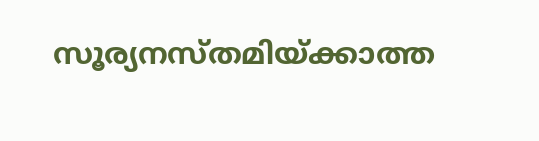സൂര്യനസ്‌തമിയ്‌ക്കാത്ത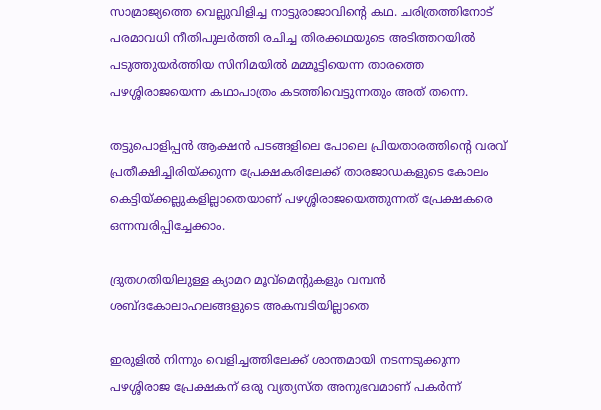സാമ്രാജ്യത്തെ വെല്ലുവിളിച്ച നാട്ടുരാജാവിന്റെ കഥ. ചരിത്രത്തിനോട്‌ പരമാവധി നീതിപുലര്‍ത്തി രചിച്ച തിരക്കഥയുടെ അടിത്തറയില്‍ പടുത്തുയര്‍ത്തിയ സിനിമയില്‍ മമ്മൂട്ടിയെന്ന താരത്തെ പഴശ്ശിരാജയെന്ന കഥാപാത്രം കടത്തിവെട്ടുന്നതും അത്‌ തന്നെ.

തട്ടുപൊളിപ്പന്‍ ആക്ഷന്‍ പടങ്ങളിലെ പോലെ പ്രിയതാരത്തിന്റെ വരവ്‌ പ്രതീക്ഷിച്ചിരിയ്‌ക്കുന്ന പ്രേക്ഷകരിലേക്ക്‌ താരജാഡകളുടെ കോലം കെട്ടിയ്‌ക്കല്ലുകളില്ലാതെയാണ്‌ പഴശ്ശിരാജയെത്തുന്നത്‌ പ്രേക്ഷകരെ ഒന്നമ്പരിപ്പിച്ചേക്കാം.

ദ്രുതഗതിയിലുള്ള ക്യാമറ മൂവ്‌മെന്റുകളും വമ്പന്‍ ശബ്ദകോലാഹലങ്ങളുടെ അകമ്പടിയില്ലാതെ

ഇരുളില്‍ നിന്നും വെളിച്ചത്തിലേക്ക്‌ ശാന്തമായി നടന്നടുക്കുന്ന പഴശ്ശിരാജ പ്രേക്ഷകന്‌ ഒരു വ്യത്യസ്‌ത അനുഭവമാണ്‌ പകര്‍ന്ന്‌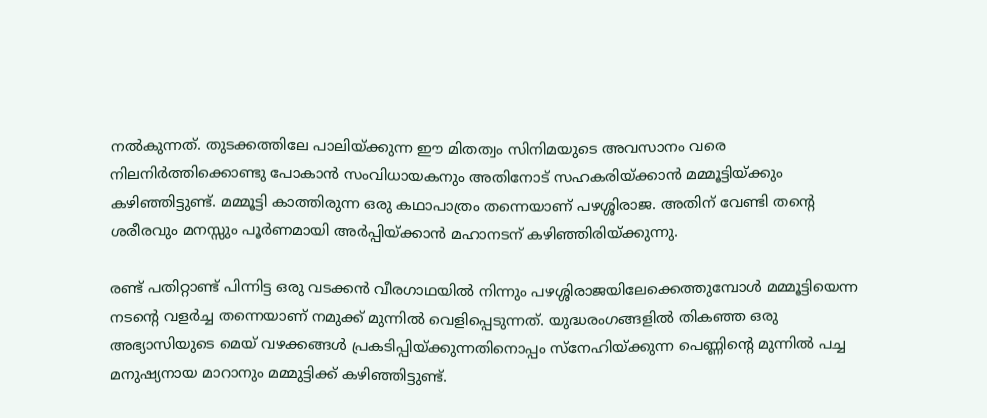നല്‍കുന്നത്‌. തുടക്കത്തിലേ പാലിയ്‌ക്കുന്ന ഈ മിതത്വം സിനിമയുടെ അവസാനം വരെ നിലനിര്‍ത്തിക്കൊണ്ടു പോകാന്‍ സംവിധായകനും അതിനോട്‌ സഹകരിയ്‌ക്കാന്‍ മമ്മൂട്ടിയ്‌ക്കും കഴിഞ്ഞിട്ടുണ്ട്‌. മമ്മൂട്ടി കാത്തിരുന്ന ഒരു കഥാപാത്രം തന്നെയാണ്‌ പഴശ്ശിരാജ. അതിന്‌ വേണ്ടി തന്റെ ശരീരവും മനസ്സും പൂര്‍ണമായി അര്‍പ്പിയ്‌ക്കാന്‍ മഹാനടന്‌ കഴിഞ്ഞിരിയ്‌ക്കുന്നു.

രണ്ട്‌ പതിറ്റാണ്ട്‌ പിന്നിട്ട ഒരു വടക്കന്‍ വീരഗാഥയില്‍ നിന്നും പഴശ്ശിരാജയിലേക്കെത്തുമ്പോള്‍ മമ്മൂട്ടിയെന്ന നടന്റെ വളര്‍ച്ച തന്നെയാണ്‌ നമുക്ക്‌ മുന്നില്‍ വെളിപ്പെടുന്നത്‌. യുദ്ധരംഗങ്ങളില്‍ തികഞ്ഞ ഒരു അഭ്യാസിയുടെ മെയ്‌ വഴക്കങ്ങള്‍ പ്രകടിപ്പിയ്‌ക്കുന്നതിനൊപ്പം സ്‌നേഹിയ്‌ക്കുന്ന പെണ്ണിന്റെ മുന്നില്‍ പച്ച മനുഷ്യനായ മാറാനും മമ്മുട്ടിക്ക്‌ കഴിഞ്ഞിട്ടുണ്ട്‌.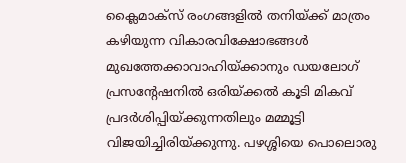ക്ലൈമാക്‌സ്‌ രംഗങ്ങളില്‍ തനിയ്‌ക്ക്‌ മാത്രം കഴിയുന്ന വികാരവിക്ഷോഭങ്ങള്‍ മുഖത്തേക്കാവാഹിയ്‌ക്കാനും ഡയലോഗ്‌ പ്രസന്റേഷനില്‍ ഒരിയ്‌ക്കല്‍ കൂടി മികവ്‌ പ്രദര്‍ശിപ്പിയ്‌ക്കുന്നതിലും മമ്മൂട്ടി വിജയിച്ചിരിയ്‌ക്കുന്നു. പഴശ്ശിയെ പൊലൊരു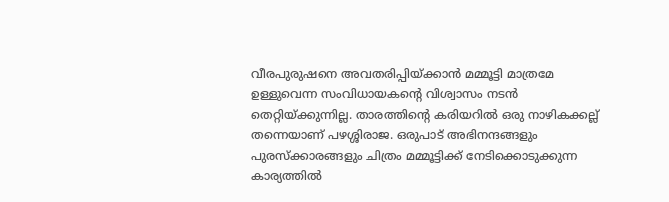വീരപുരുഷനെ അവതരിപ്പിയ്‌ക്കാന്‍ മമ്മൂട്ടി മാത്രമേ ഉള്ളുവെന്ന സംവിധായകന്റെ വിശ്വാസം നടന്‍ തെറ്റിയ്‌ക്കുന്നില്ല. താരത്തിന്റെ കരിയറില്‍ ഒരു നാഴികക്കല്ല്‌ തന്നെയാണ്‌ പഴശ്ശിരാജ. ഒരുപാട്‌ അഭിനന്ദങ്ങളും പുരസ്‌ക്കാരങ്ങളും ചിത്രം മമ്മൂട്ടിക്ക്‌ നേടിക്കൊടുക്കുന്ന കാര്യത്തില്‍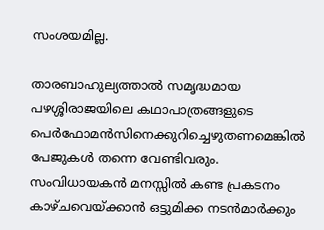സംശയമില്ല.

താരബാഹുല്യത്താല്‍ സമൃദ്ധമായ പഴശ്ശിരാജയിലെ കഥാപാത്രങ്ങളുടെ പെര്‍ഫോമന്‍സിനെക്കുറിച്ചെഴുതണമെങ്കില്‍ പേജുകള്‍ തന്നെ വേണ്ടിവരും. സംവിധായകന്‍ മനസ്സില്‍ കണ്ട പ്രകടനം കാഴ്‌ചവെയ്‌ക്കാന്‍ ഒട്ടുമിക്ക നടന്‍മാര്‍ക്കും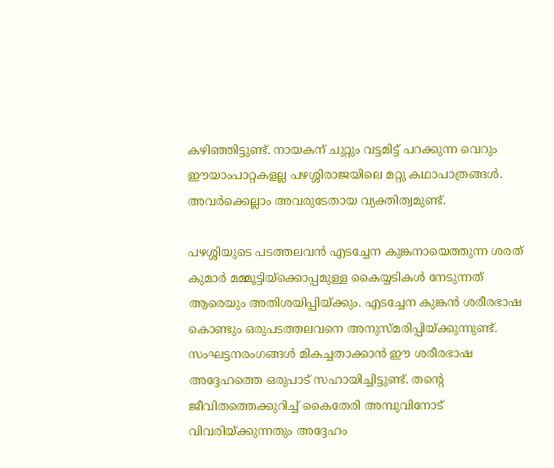കഴിഞ്ഞിട്ടുണ്ട്‌. നായകന്‌ ചുറ്റും വട്ടമിട്ട്‌ പറക്കുന്ന വെറും ഈയാംപാറ്റകളല്ല പഴശ്ശിരാജയിലെ മറ്റു കഥാപാത്രങ്ങള്‍. അവര്‍ക്കെല്ലാം അവരുടേതായ വ്യക്തിത്വമുണ്ട്‌.

പഴശ്ശിയുടെ പടത്തലവന്‍ എടച്ചേന കുങ്കനായെത്തുന്ന ശരത്‌ കുമാര്‍ മമ്മൂട്ടിയ്‌ക്കൊപ്പമുള്ള കൈയ്യടികള്‍ നേടുന്നത്‌ ആരെയും അതിശയിപ്പിയ്‌ക്കും. എടച്ചേന കുങ്കന്‍ ശരീരഭാഷ കൊണ്ടും ഒരുപടത്തലവനെ അനുസ്‌മരിപ്പിയ്‌ക്കുന്നുണ്ട്‌. സംഘട്ടനരംഗങ്ങള്‍ മികച്ചതാക്കാന്‍ ഈ ശരീരഭാഷ അദ്ദേഹത്തെ ഒരുപാട്‌ സഹായിച്ചിട്ടുണ്ട്‌. തന്റെ ജീവിതത്തെക്കുറിച്ച്‌ കൈതേരി അമ്പുവിനോട്‌ വിവരിയ്‌ക്കുന്നതും അദ്ദേഹം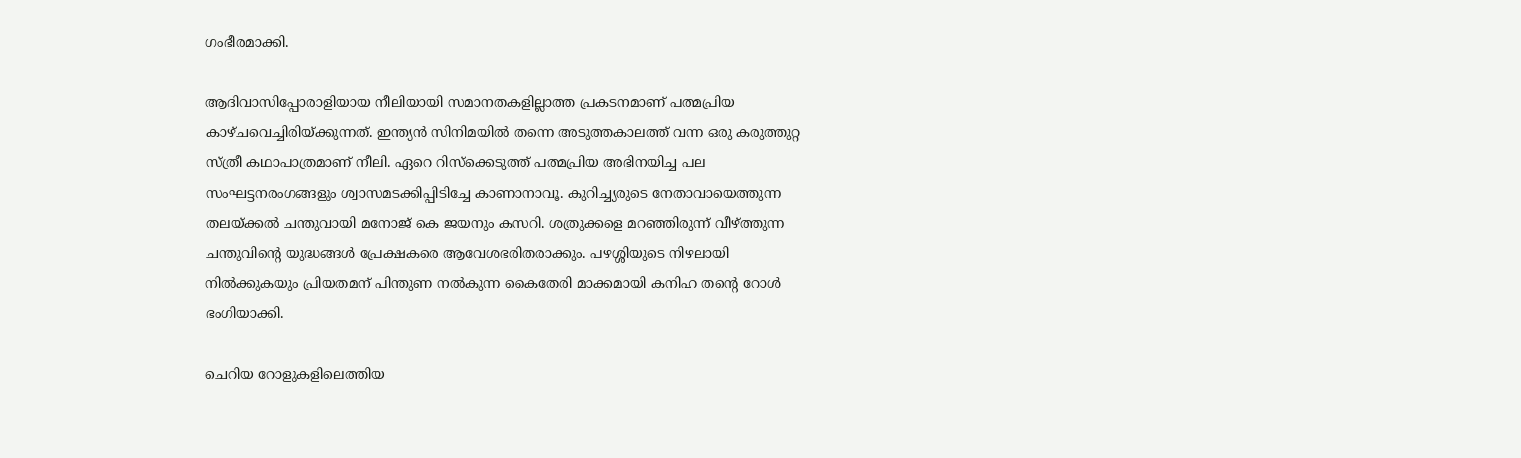ഗംഭീരമാക്കി.

ആദിവാസിപ്പോരാളിയായ നീലിയായി സമാനതകളില്ലാത്ത പ്രകടനമാണ്‌ പത്മപ്രിയ കാഴ്‌ചവെച്ചിരിയ്‌ക്കുന്നത്‌. ഇന്ത്യന്‍ സിനിമയില്‍ തന്നെ അടുത്തകാലത്ത്‌ വന്ന ഒരു കരുത്തുറ്റ സ്‌ത്രീ കഥാപാത്രമാണ്‌ നീലി. ഏറെ റിസ്‌ക്കെടുത്ത്‌ പത്മപ്രിയ അഭിനയിച്ച പല സംഘട്ടനരംഗങ്ങളും ശ്വാസമടക്കിപ്പിടിച്ചേ കാണാനാവൂ. കുറിച്ച്യരുടെ നേതാവായെത്തുന്ന തലയ്‌ക്കല്‍ ചന്തുവായി മനോജ്‌ കെ ജയനും കസറി. ശത്രുക്കളെ മറഞ്ഞിരുന്ന്‌ വീഴ്‌ത്തുന്ന ചന്തുവിന്റെ യുദ്ധങ്ങള്‍ പ്രേക്ഷകരെ ആവേശഭരിതരാക്കും. പഴശ്ശിയുടെ നിഴലായി നില്‍ക്കുകയും പ്രിയതമന്‌ പിന്തുണ നല്‍കുന്ന കൈതേരി മാക്കമായി കനിഹ തന്റെ റോള്‍ ഭംഗിയാക്കി.

ചെറിയ റോളുകളിലെത്തിയ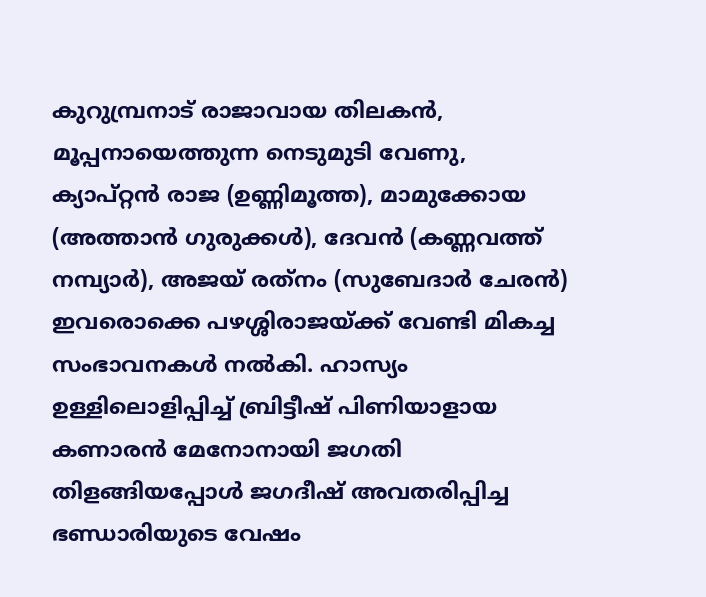കുറുമ്പ്രനാട്‌ രാജാവായ തിലകന്‍, മൂപ്പനായെത്തുന്ന നെടുമുടി വേണു, ക്യാപ്‌റ്റന്‍ രാജ (ഉണ്ണിമൂത്ത), മാമുക്കോയ (അത്താന്‍ ഗുരുക്കള്‍), ദേവന്‍ (കണ്ണവത്ത്‌ നമ്പ്യാര്‍), അജയ്‌ രത്‌നം (സുബേദാര്‍ ചേരന്‍) ഇവരൊക്കെ പഴശ്ശിരാജയ്‌ക്ക്‌ വേണ്ടി മികച്ച സംഭാവനകള്‍ നല്‍കി. ഹാസ്യം ഉള്ളിലൊളിപ്പിച്ച്‌ ബ്രിട്ടീഷ്‌ പിണിയാളായ കണാരന്‍ മേനോനായി ജഗതി തിളങ്ങിയപ്പോള്‍ ജഗദീഷ്‌ അവതരിപ്പിച്ച ഭണ്ഡാരിയുടെ വേഷം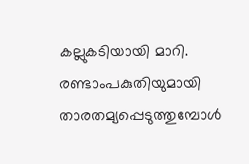കല്ലുകടിയായി മാറി. രണ്ടാംപകുതിയുമായി താരതമ്യപ്പെടുത്തുമ്പോള്‍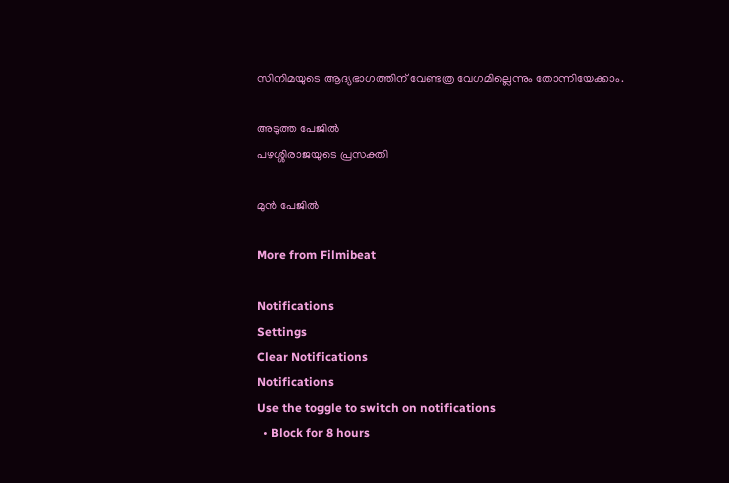സിനിമയുടെ ആദ്യഭാഗത്തിന്‌ വേണ്ടത്ര വേഗമില്ലെന്നും തോന്നിയേക്കാം.

അടുത്ത പേജില്‍
പഴശ്ശിരാജയുടെ പ്രസക്തി

മുന്‍ പേജില്‍

More from Filmibeat

Notifications
Settings
Clear Notifications
Notifications
Use the toggle to switch on notifications
  • Block for 8 hours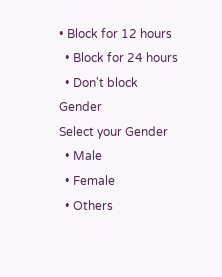• Block for 12 hours
  • Block for 24 hours
  • Don't block
Gender
Select your Gender
  • Male
  • Female
  • Others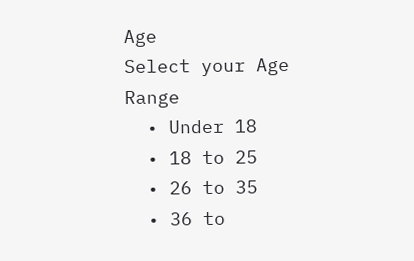Age
Select your Age Range
  • Under 18
  • 18 to 25
  • 26 to 35
  • 36 to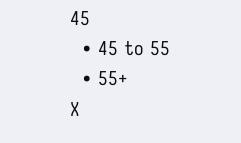45
  • 45 to 55
  • 55+
X